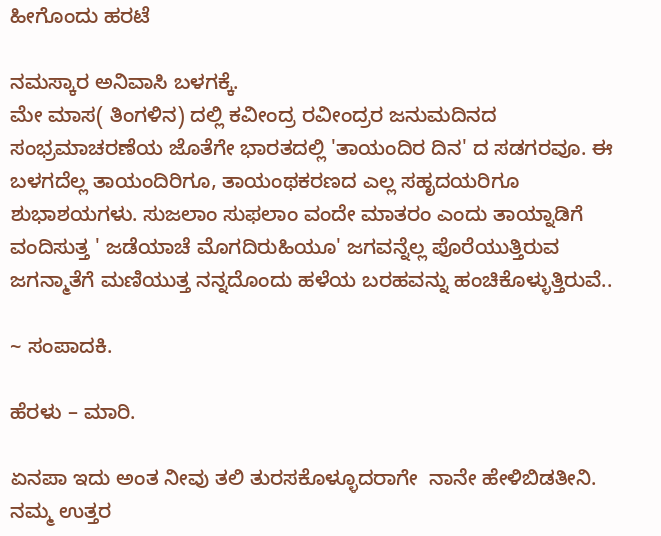ಹೀಗೊಂದು ಹರಟೆ

ನಮಸ್ಕಾರ ಅನಿವಾಸಿ ಬಳಗಕ್ಕೆ.
ಮೇ ಮಾಸ( ತಿಂಗಳಿನ) ದಲ್ಲಿ ಕವೀಂದ್ರ ರವೀಂದ್ರರ ಜನುಮದಿನದ ಸಂಭ್ರಮಾಚರಣೆಯ ಜೊತೆಗೇ ಭಾರತದಲ್ಲಿ 'ತಾಯಂದಿರ ದಿನ' ದ ಸಡಗರವೂ. ಈ ಬಳಗದೆಲ್ಲ ತಾಯಂದಿರಿಗೂ, ತಾಯಂಥಕರಣದ ಎಲ್ಲ ಸಹೃದಯರಿಗೂ ಶುಭಾಶಯಗಳು. ಸುಜಲಾಂ ಸುಫಲಾಂ ವಂದೇ ಮಾತರಂ ಎಂದು ತಾಯ್ನಾಡಿಗೆ ವಂದಿಸುತ್ತ ' ಜಡೆಯಾಚೆ ಮೊಗದಿರುಹಿಯೂ' ಜಗವನ್ನೆಲ್ಲ ಪೊರೆಯುತ್ತಿರುವ ಜಗನ್ಮಾತೆಗೆ ಮಣಿಯುತ್ತ ನನ್ನದೊಂದು ಹಳೆಯ ಬರಹವನ್ನು ಹಂಚಿಕೊಳ್ಳುತ್ತಿರುವೆ..

~ ಸಂಪಾದಕಿ.

ಹೆರಳು – ಮಾರಿ.

ಏನಪಾ ಇದು ಅಂತ ನೀವು ತಲಿ ತುರಸಕೊಳ್ಳೂದರಾಗೇ  ನಾನೇ ಹೇಳಿಬಿಡತೀನಿ. ನಮ್ಮ ಉತ್ತರ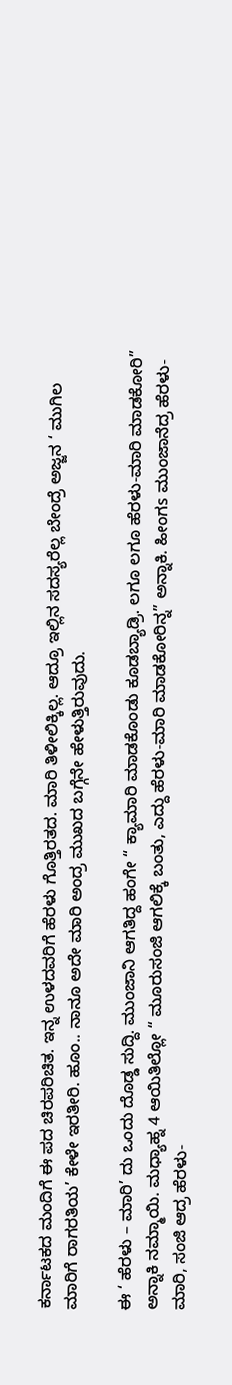ಕರ್ನಾಟಕದ ಮಂದಿಗೆ ಈ ಪದ ಚಿರಪರಿಚಿತ. ಇನ್ನ ಉಳದವರಿಗೆ ಹೆರಳು ಗೊತ್ತಿರತದ. ಮಾರಿ ತಿಳೀಲಿಕ್ಕಿಲ್ಲ. ಆದ್ರೂ ಇಲ್ಲಿನ ಸದಸ್ಯರೆಲ್ಲ ಬೇಂದ್ರೆ ಅಜ್ಜನ ‘ ಮುಗಿಲ ಮಾರಿಗೆ ರಾಗರತಿಯ’ ಕೇಳೇ ಇರತೀರಿ. ಹೂಂ.. ನಾನೂ ಅದೇ ಮಾರಿ ಅಂದ್ರ ಮುಖದ ಬಗ್ಗೆನೇ ಹೇಳುತ್ತಿರುವುದು.

ಈ ‘ ಹೆರಳು – ಮಾರಿ’ ದು ಒಂದು ದೊಡ್ಡ ಸುದ್ದಿ. ಮುಂಜಾನಿ ಆಗತಿದ್ದ ಹಂಗೇ “ ಕ್ಯಾಮಾರಿ ಮಾಡಕೊಂಡು ಕೂಡಬ್ಯಾಡ್ರಿ. ಲಗೂ ಲಗೂ ಹೆರಳು-ಮಾರಿ ಮಾಡಕೋರಿ” ಅನ್ನಾಕಿ ನಮ್ಮಾಯಿ. ಮಧ್ಯಾಹ್ನ 4 ಆಯಿತಿಲ್ಲೋ “ ಮೂರುಸಂಜಿ ಆಗಲಿಕ್ಕೆ ಬಂತು, ಎದ್ದು ಹೆರಳು-ಮಾರಿ ಮಾಡಕೋರಿನ್ನ” ಅನ್ನಾಕಿ. ಹೀಂಗs ಮುಂಜಾನೆದ್ರ ಹೆರಳು-ಮಾರಿ, ಸಂಜಿ ಆದ್ರ ಹೆರಳು-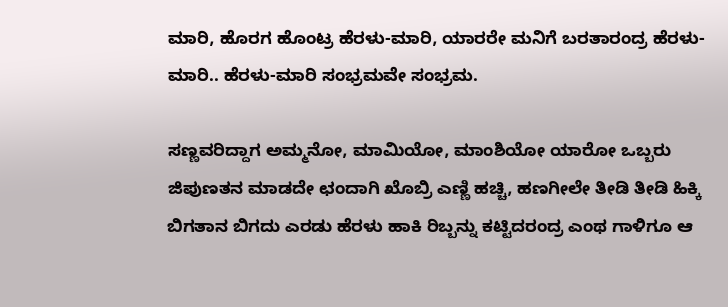ಮಾರಿ, ಹೊರಗ ಹೊಂಟ್ರ ಹೆರಳು-ಮಾರಿ, ಯಾರರೇ ಮನಿಗೆ ಬರತಾರಂದ್ರ ಹೆರಳು-ಮಾರಿ.. ಹೆರಳು-ಮಾರಿ ಸಂಭ್ರಮವೇ ಸಂಭ್ರಮ.

ಸಣ್ಣವರಿದ್ದಾಗ ಅಮ್ಮನೋ, ಮಾಮಿಯೋ, ಮಾಂಶಿಯೋ ಯಾರೋ ಒಬ್ಬರು ಜಿಪುಣತನ ಮಾಡದೇ ಛಂದಾಗಿ ಖೊಬ್ರಿ ಎಣ್ಣಿ ಹಚ್ಚಿ, ಹಣಗೀಲೇ ತೀಡಿ ತೀಡಿ ಹಿಕ್ಕಿ ಬಿಗತಾನ ಬಿಗದು ಎರಡು ಹೆರಳು ಹಾಕಿ ರಿಬ್ಬನ್ನು ಕಟ್ಟಿದರಂದ್ರ ಎಂಥ ಗಾಳಿಗೂ ಆ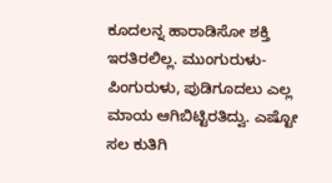ಕೂದಲನ್ನ ಹಾರಾಡಿಸೋ ಶಕ್ತಿ ಇರತಿರಲಿಲ್ಲ. ಮುಂಗುರುಳು- ಪಿಂಗುರುಳು, ಪುಡಿಗೂದಲು ಎಲ್ಲ ಮಾಯ ಆಗಿಬಿಟ್ಟಿರತಿದ್ವು. ಎಷ್ಟೋ ಸಲ ಕುತಿಗಿ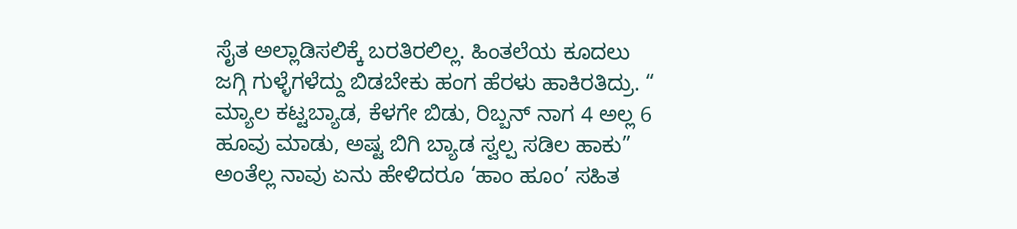ಸೈತ ಅಲ್ಲಾಡಿಸಲಿಕ್ಕೆ ಬರತಿರಲಿಲ್ಲ. ಹಿಂತಲೆಯ ಕೂದಲು ಜಗ್ಗಿ ಗುಳ್ಳೆಗಳೆದ್ದು ಬಿಡಬೇಕು ಹಂಗ ಹೆರಳು ಹಾಕಿರತಿದ್ರು. “ ಮ್ಯಾಲ ಕಟ್ಟಬ್ಯಾಡ, ಕೆಳಗೇ ಬಿಡು, ರಿಬ್ಬನ್ ನಾಗ 4 ಅಲ್ಲ 6 ಹೂವು ಮಾಡು, ಅಷ್ಟ ಬಿಗಿ ಬ್ಯಾಡ ಸ್ವಲ್ಪ ಸಡಿಲ ಹಾಕು” ಅಂತೆಲ್ಲ ನಾವು ಏನು ಹೇಳಿದರೂ ‘ಹಾಂ ಹೂಂ’ ಸಹಿತ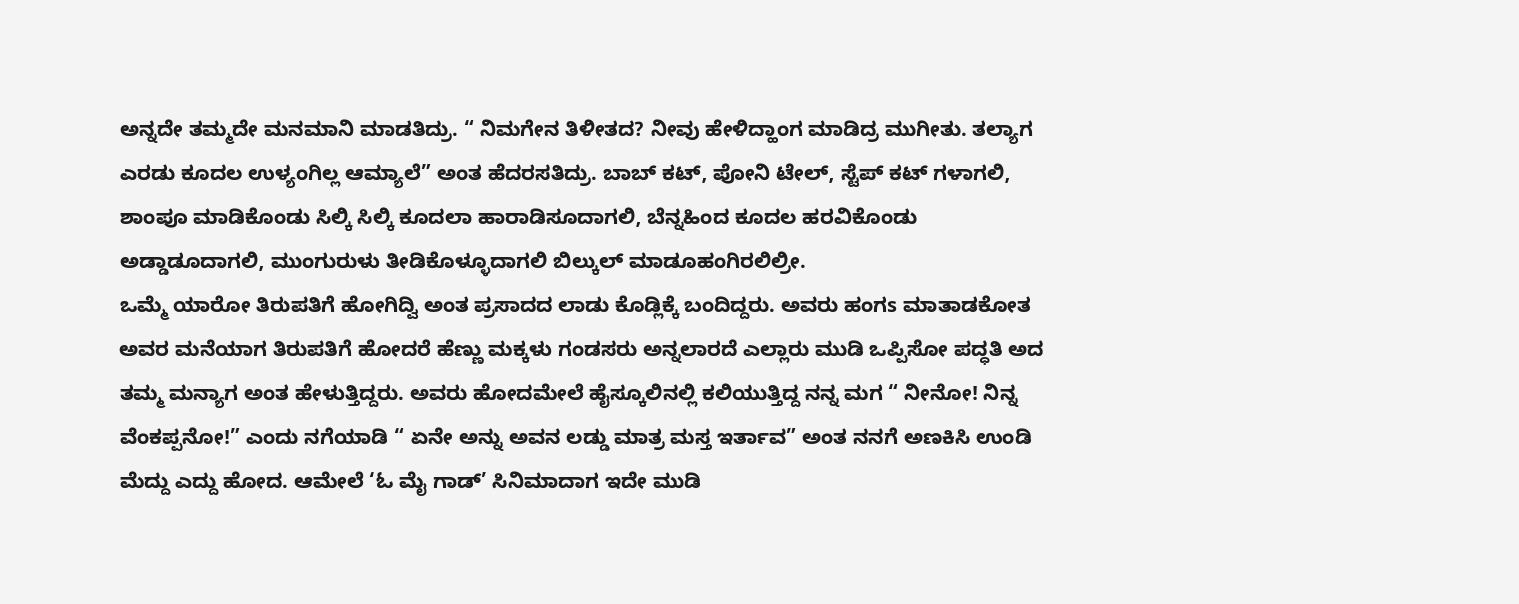ಅನ್ನದೇ ತಮ್ಮದೇ ಮನಮಾನಿ ಮಾಡತಿದ್ರು. “ ನಿಮಗೇನ ತಿಳೀತದ? ನೀವು ಹೇಳಿದ್ಹಾಂಗ ಮಾಡಿದ್ರ ಮುಗೀತು. ತಲ್ಯಾಗ ಎರಡು ಕೂದಲ ಉಳ್ಯಂಗಿಲ್ಲ ಆಮ್ಯಾಲೆ” ಅಂತ ಹೆದರಸತಿದ್ರು. ಬಾಬ್ ಕಟ್, ಪೋನಿ ಟೇಲ್, ಸ್ಟೆಪ್ ಕಟ್ ಗಳಾಗಲಿ, ಶಾಂಪೂ ಮಾಡಿಕೊಂಡು ಸಿಲ್ಕಿ ಸಿಲ್ಕಿ ಕೂದಲಾ ಹಾರಾಡಿಸೂದಾಗಲಿ, ಬೆನ್ನಹಿಂದ ಕೂದಲ ಹರವಿಕೊಂಡು ಅಡ್ಡಾಡೂದಾಗಲಿ, ಮುಂಗುರುಳು ತೀಡಿಕೊಳ್ಳೂದಾಗಲಿ ಬಿಲ್ಕುಲ್ ಮಾಡೂಹಂಗಿರಲಿಲ್ರೀ.
ಒಮ್ಮೆ ಯಾರೋ ತಿರುಪತಿಗೆ ಹೋಗಿದ್ವಿ ಅಂತ ಪ್ರಸಾದದ ಲಾಡು ಕೊಡ್ಲಿಕ್ಕೆ ಬಂದಿದ್ದರು. ಅವರು ಹಂಗs ಮಾತಾಡಕೋತ ಅವರ ಮನೆಯಾಗ ತಿರುಪತಿಗೆ ಹೋದರೆ ಹೆಣ್ಣು ಮಕ್ಕಳು ಗಂಡಸರು ಅನ್ನಲಾರದೆ ಎಲ್ಲಾರು ಮುಡಿ ಒಪ್ಪಿಸೋ ಪದ್ಧತಿ ಅದ ತಮ್ಮ ಮನ್ಯಾಗ ಅಂತ ಹೇಳುತ್ತಿದ್ದರು. ಅವರು ಹೋದಮೇಲೆ ಹೈಸ್ಕೂಲಿನಲ್ಲಿ ಕಲಿಯುತ್ತಿದ್ದ ನನ್ನ ಮಗ “ ನೀನೋ! ನಿನ್ನ ವೆಂಕಪ್ಪನೋ!” ಎಂದು ನಗೆಯಾಡಿ “ ಏನೇ ಅನ್ನು ಅವನ ಲಡ್ಡು ಮಾತ್ರ ಮಸ್ತ ಇರ್ತಾವ” ಅಂತ ನನಗೆ ಅಣಕಿಸಿ ಉಂಡಿ ಮೆದ್ದು ಎದ್ದು ಹೋದ. ಆಮೇಲೆ ‘ಓ ಮೈ ಗಾಡ್’ ಸಿನಿಮಾದಾಗ ಇದೇ ಮುಡಿ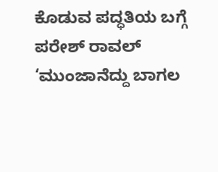ಕೊಡುವ ಪದ್ಧತಿಯ ಬಗ್ಗೆ ಪರೇಶ್ ರಾವಲ್ ‘ಮುಂಜಾನೆದ್ದು ಬಾಗಲ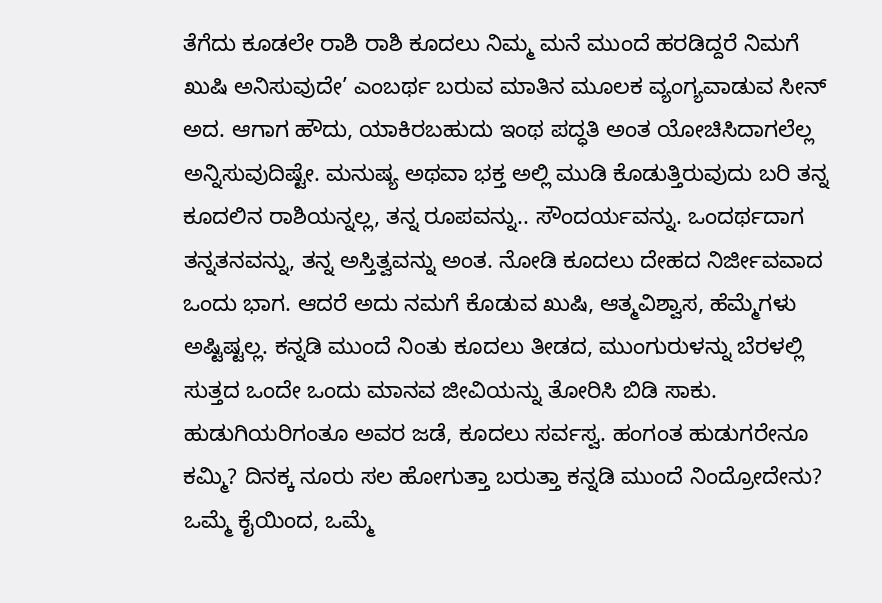ತೆಗೆದು ಕೂಡಲೇ ರಾಶಿ ರಾಶಿ ಕೂದಲು ನಿಮ್ಮ ಮನೆ ಮುಂದೆ ಹರಡಿದ್ದರೆ ನಿಮಗೆ ಖುಷಿ ಅನಿಸುವುದೇ’ ಎಂಬರ್ಥ ಬರುವ ಮಾತಿನ ಮೂಲಕ ವ್ಯಂಗ್ಯವಾಡುವ ಸೀನ್ ಅದ. ಆಗಾಗ ಹೌದು, ಯಾಕಿರಬಹುದು ಇಂಥ ಪದ್ಧತಿ ಅಂತ ಯೋಚಿಸಿದಾಗಲೆಲ್ಲ ಅನ್ನಿಸುವುದಿಷ್ಟೇ. ಮನುಷ್ಯ ಅಥವಾ ಭಕ್ತ ಅಲ್ಲಿ ಮುಡಿ ಕೊಡುತ್ತಿರುವುದು ಬರಿ ತನ್ನ ಕೂದಲಿನ ರಾಶಿಯನ್ನಲ್ಲ, ತನ್ನ ರೂಪವನ್ನು.. ಸೌಂದರ್ಯವನ್ನು. ಒಂದರ್ಥದಾಗ ತನ್ನತನವನ್ನು, ತನ್ನ ಅಸ್ತಿತ್ವವನ್ನು ಅಂತ. ನೋಡಿ ಕೂದಲು ದೇಹದ ನಿರ್ಜೀವವಾದ ಒಂದು ಭಾಗ. ಆದರೆ ಅದು ನಮಗೆ ಕೊಡುವ ಖುಷಿ, ಆತ್ಮವಿಶ್ವಾಸ, ಹೆಮ್ಮೆಗಳು ಅಷ್ಟಿಷ್ಟಲ್ಲ. ಕನ್ನಡಿ ಮುಂದೆ ನಿಂತು ಕೂದಲು ತೀಡದ, ಮುಂಗುರುಳನ್ನು ಬೆರಳಲ್ಲಿ ಸುತ್ತದ ಒಂದೇ ಒಂದು ಮಾನವ ಜೀವಿಯನ್ನು ತೋರಿಸಿ ಬಿಡಿ ಸಾಕು. ಹುಡುಗಿಯರಿಗಂತೂ ಅವರ ಜಡೆ, ಕೂದಲು ಸರ್ವಸ್ವ. ಹಂಗಂತ ಹುಡುಗರೇನೂ ಕಮ್ಮಿ? ದಿನಕ್ಕ ನೂರು ಸಲ ಹೋಗುತ್ತಾ ಬರುತ್ತಾ ಕನ್ನಡಿ ಮುಂದೆ ನಿಂದ್ರೋದೇನು? ಒಮ್ಮೆ ಕೈಯಿಂದ, ಒಮ್ಮೆ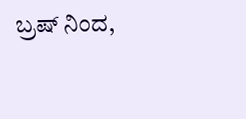ಬ್ರಷ್ ನಿಂದ,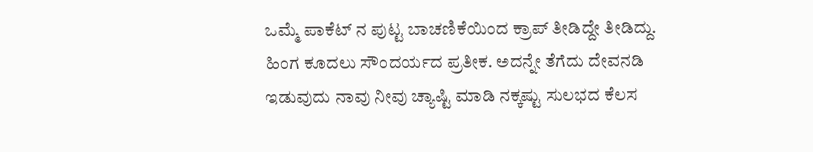ಒಮ್ಮೆ ಪಾಕೆಟ್ ನ ಪುಟ್ಟ ಬಾಚಣಿಕೆಯಿಂದ ಕ್ರಾಪ್ ತೀಡಿದ್ದೇ ತೀಡಿದ್ದು. ಹಿಂಗ ಕೂದಲು ಸೌಂದರ್ಯದ ಪ್ರತೀಕ. ಅದನ್ನೇ ತೆಗೆದು ದೇವನಡಿ ಇಡುವುದು ನಾವು ನೀವು ಚ್ಯಾಷ್ಟಿ ಮಾಡಿ ನಕ್ಕಷ್ಟು ಸುಲಭದ ಕೆಲಸ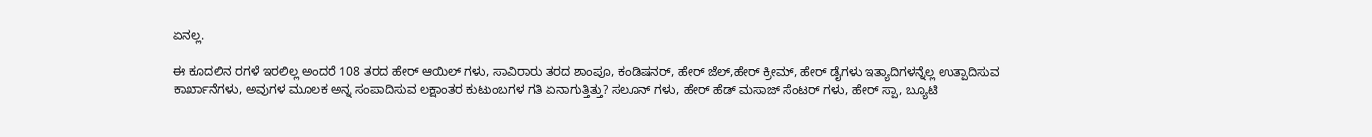ಏನಲ್ಲ.

ಈ ಕೂದಲಿನ ರಗಳೆ ಇರಲಿಲ್ಲ ಅಂದರೆ 108 ತರದ ಹೇರ್ ಆಯಿಲ್ ಗಳು, ಸಾವಿರಾರು ತರದ ಶಾಂಪೂ, ಕಂಡಿಷನರ್, ಹೇರ್ ಜೆಲ್,ಹೇರ್ ಕ್ರೀಮ್, ಹೇರ್ ಡೈಗಳು ಇತ್ಯಾದಿಗಳನ್ನೆಲ್ಲ ಉತ್ಪಾದಿಸುವ ಕಾರ್ಖಾನೆಗಳು, ಅವುಗಳ ಮೂಲಕ ಅನ್ನ ಸಂಪಾದಿಸುವ ಲಕ್ಷಾಂತರ ಕುಟುಂಬಗಳ ಗತಿ ಏನಾಗುತ್ತಿತ್ತು? ಸಲೂನ್ ಗಳು, ಹೇರ್ ಹೆಡ್ ಮಸಾಜ್ ಸೆಂಟರ್ ಗಳು, ಹೇರ್ ಸ್ಪಾ, ಬ್ಯೂಟಿ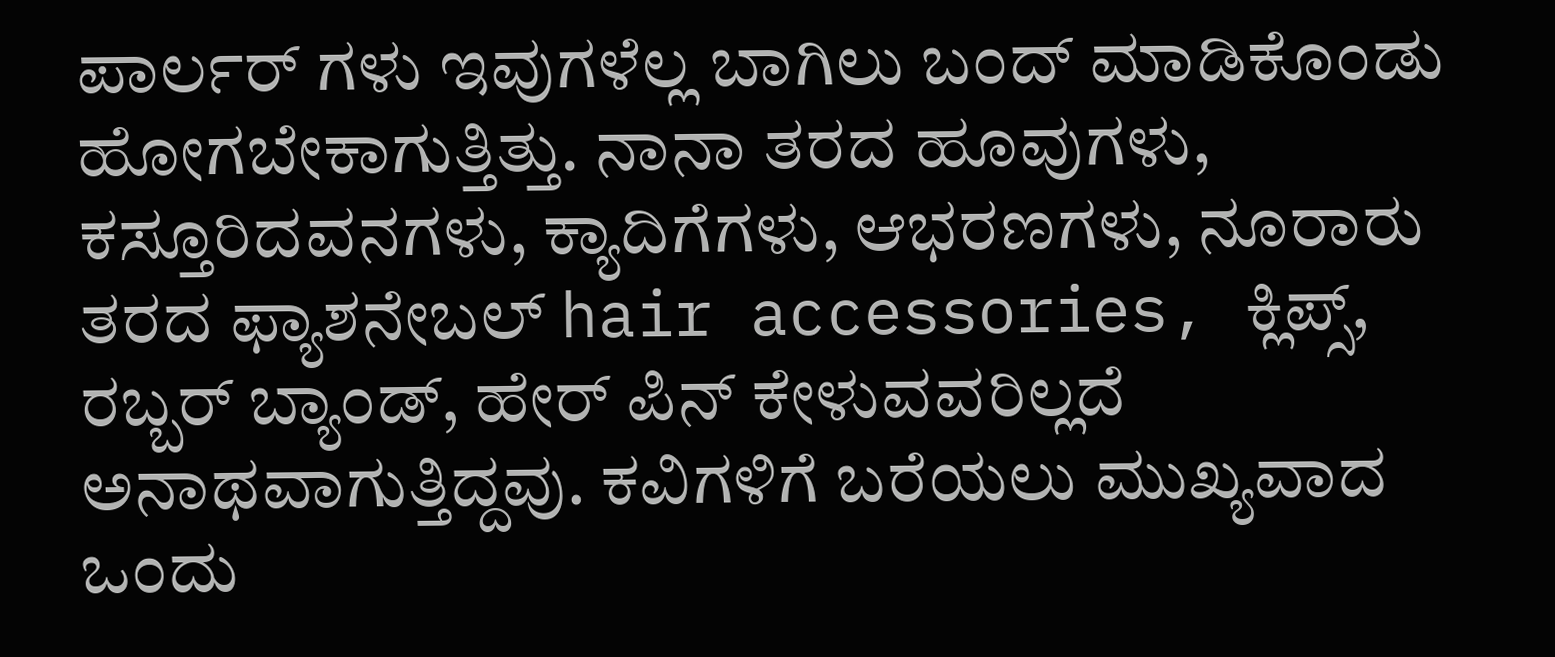ಪಾರ್ಲರ್ ಗಳು ಇವುಗಳೆಲ್ಲ ಬಾಗಿಲು ಬಂದ್ ಮಾಡಿಕೊಂಡು ಹೋಗಬೇಕಾಗುತ್ತಿತ್ತು. ನಾನಾ ತರದ ಹೂವುಗಳು, ಕಸ್ತೂರಿದವನಗಳು, ಕ್ಯಾದಿಗೆಗಳು, ಆಭರಣಗಳು, ನೂರಾರು ತರದ ಫ್ಯಾಶನೇಬಲ್ hair accessories, ಕ್ಲಿಪ್ಸ್, ರಬ್ಬರ್ ಬ್ಯಾಂಡ್, ಹೇರ್ ಪಿನ್ ಕೇಳುವವರಿಲ್ಲದೆ ಅನಾಥವಾಗುತ್ತಿದ್ದವು. ಕವಿಗಳಿಗೆ ಬರೆಯಲು ಮುಖ್ಯವಾದ ಒಂದು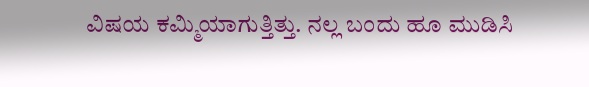ವಿಷಯ ಕಮ್ಮಿಯಾಗುತ್ತಿತ್ತು. ನಲ್ಲ ಬಂದು ಹೂ ಮುಡಿಸಿ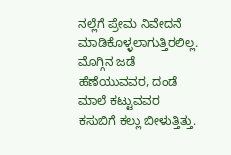ನಲ್ಲೆಗೆ ಪ್ರೇಮ ನಿವೇದನೆ ಮಾಡಿಕೊಳ್ಳಲಾಗುತ್ತಿರಲಿಲ್ಲ. ಮೊಗ್ಗಿನ ಜಡೆ ಹೆಣೆಯುವವರ, ದಂಡೆ ಮಾಲೆ ಕಟ್ಟುವವರ ಕಸುಬಿಗೆ ಕಲ್ಲು ಬೀಳುತ್ತಿತ್ತು.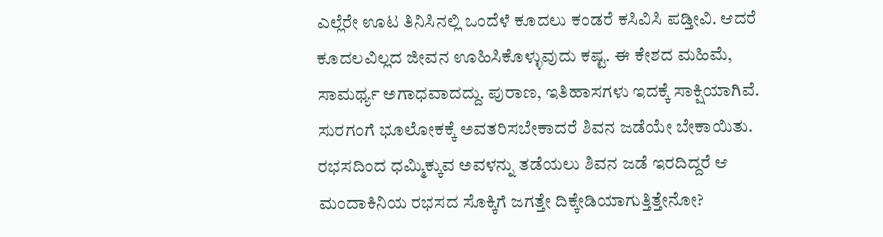ಎಲ್ಲೆರೇ ಊಟ ತಿನಿಸಿನಲ್ಲಿ ಒಂದೆಳೆ ಕೂದಲು ಕಂಡರೆ ಕಸಿವಿಸಿ ಪಡ್ತೀವಿ. ಆದರೆ ಕೂದಲವಿಲ್ಲದ ಜೀವನ ಊಹಿಸಿಕೊಳ್ಳುವುದು ಕಷ್ಟ. ಈ ಕೇಶದ ಮಹಿಮೆ, ಸಾಮರ್ಥ್ಯ ಅಗಾಧವಾದದ್ದು. ಪುರಾಣ, ಇತಿಹಾಸಗಳು ಇದಕ್ಕೆ ಸಾಕ್ಷಿಯಾಗಿವೆ. ಸುರಗಂಗೆ ಭೂಲೋಕಕ್ಕೆ ಅವತರಿಸಬೇಕಾದರೆ ಶಿವನ ಜಡೆಯೇ ಬೇಕಾಯಿತು. ರಭಸದಿಂದ ಧಮ್ಮಿಕ್ಕುವ ಅವಳನ್ನು ತಡೆಯಲು ಶಿವನ ಜಡೆ ಇರದಿದ್ದರೆ ಆ ಮಂದಾಕಿನಿಯ ರಭಸದ ಸೊಕ್ಕಿಗೆ ಜಗತ್ತೇ ದಿಕ್ಕೇಡಿಯಾಗುತ್ತಿತ್ತೇನೋ?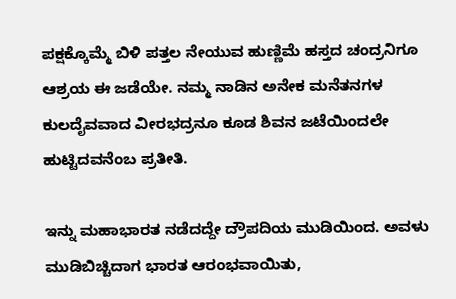ಪಕ್ಷಕ್ಕೊಮ್ಮೆ ಬಿಳಿ ಪತ್ತಲ ನೇಯುವ ಹುಣ್ಣಿಮೆ ಹಸ್ತದ ಚಂದ್ರನಿಗೂ ಆಶ್ರಯ ಈ ಜಡೆಯೇ. ನಮ್ಮ ನಾಡಿನ ಅನೇಕ ಮನೆತನಗಳ ಕುಲದೈವವಾದ ವೀರಭದ್ರನೂ ಕೂಡ ಶಿವನ ಜಟೆಯಿಂದಲೇ ಹುಟ್ಟಿದವನೆಂಬ ಪ್ರತೀತಿ.

ಇನ್ನು ಮಹಾಭಾರತ ನಡೆದದ್ದೇ ದ್ರೌಪದಿಯ ಮುಡಿಯಿಂದ. ಅವಳು ಮುಡಿಬಿಚ್ಚಿದಾಗ ಭಾರತ ಆರಂಭವಾಯಿತು,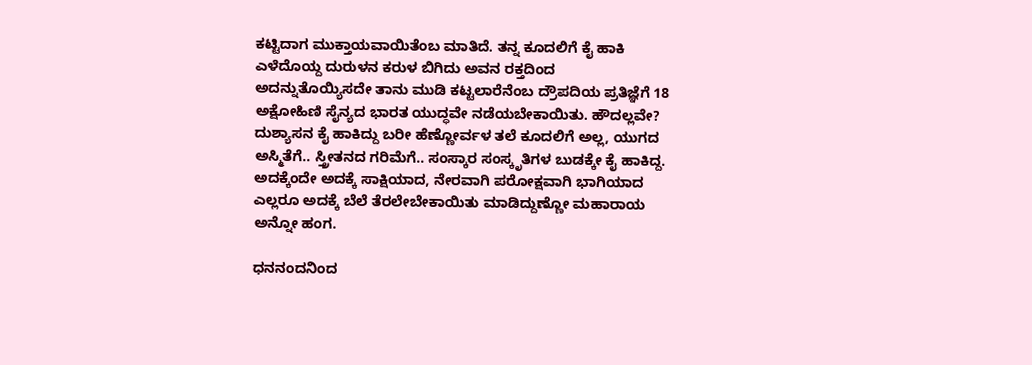ಕಟ್ಟಿದಾಗ ಮುಕ್ತಾಯವಾಯಿತೆಂಬ ಮಾತಿದೆ. ತನ್ನ ಕೂದಲಿಗೆ ಕೈ ಹಾಕಿ ಎಳೆದೊಯ್ದ ದುರುಳನ ಕರುಳ ಬಿಗಿದು ಅವನ ರಕ್ತದಿಂದ ಅದನ್ನುತೊಯ್ಯಿಸದೇ ತಾನು ಮುಡಿ ಕಟ್ಟಲಾರೆನೆಂಬ ದ್ರೌಪದಿಯ ಪ್ರತಿಜ್ಞೆಗೆ 18 ಅಕ್ಷೋಹಿಣಿ ಸೈನ್ಯದ ಭಾರತ ಯುದ್ಧವೇ ನಡೆಯಬೇಕಾಯಿತು. ಹೌದಲ್ಲವೇ? ದುಶ್ಯಾಸನ ಕೈ ಹಾಕಿದ್ದು ಬರೀ ಹೆಣ್ಣೋರ್ವಳ ತಲೆ ಕೂದಲಿಗೆ ಅಲ್ಲ, ಯುಗದ ಅಸ್ಮಿತೆಗೆ.. ಸ್ತ್ರೀತನದ ಗರಿಮೆಗೆ.. ಸಂಸ್ಕಾರ ಸಂಸ್ಕೃತಿಗಳ ಬುಡಕ್ಕೇ ಕೈ ಹಾಕಿದ್ದ. ಅದಕ್ಕೆಂದೇ ಅದಕ್ಕೆ ಸಾಕ್ಷಿಯಾದ, ನೇರವಾಗಿ ಪರೋಕ್ಷವಾಗಿ ಭಾಗಿಯಾದ ಎಲ್ಲರೂ ಅದಕ್ಕೆ ಬೆಲೆ ತೆರಲೇಬೇಕಾಯಿತು ಮಾಡಿದ್ದುಣ್ಣೋ ಮಹಾರಾಯ ಅನ್ನೋ ಹಂಗ.

ಧನನಂದನಿಂದ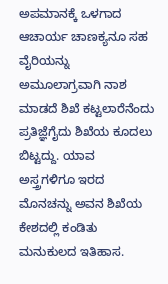ಅಪಮಾನಕ್ಕೆ ಒಳಗಾದ ಆಚಾರ್ಯ ಚಾಣಕ್ಯನೂ ಸಹ ವೈರಿಯನ್ನು ಅಮೂಲಾಗ್ರವಾಗಿ ನಾಶ ಮಾಡದೆ ಶಿಖೆ ಕಟ್ಟಲಾರೆನೆಂದು ಪ್ರತಿಜ್ಞೆಗೈದು ಶಿಖೆಯ ಕೂದಲು ಬಿಟ್ಟದ್ದು. ಯಾವ ಅಸ್ತ್ರಗಳಿಗೂ ಇರದ ಮೊನಚನ್ನು ಅವನ ಶಿಖೆಯ ಕೇಶದಲ್ಲಿ ಕಂಡಿತು ಮನುಕುಲದ ಇತಿಹಾಸ.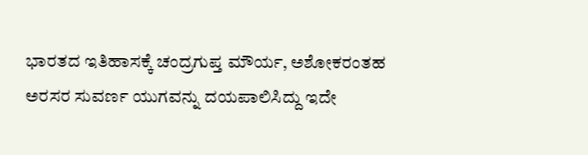ಭಾರತದ ಇತಿಹಾಸಕ್ಕೆ ಚಂದ್ರಗುಪ್ತ ಮೌರ್ಯ, ಅಶೋಕರಂತಹ ಅರಸರ ಸುವರ್ಣ ಯುಗವನ್ನು ದಯಪಾಲಿಸಿದ್ದು ಇದೇ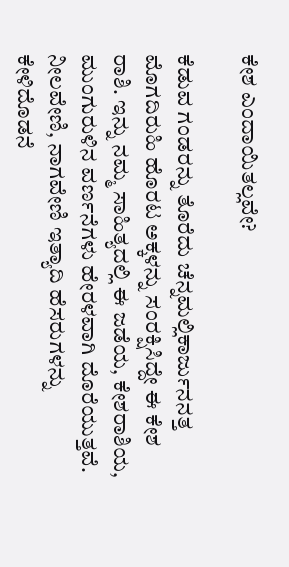ಕೇಶ ಎಂದಾಯಿತಲ್ಲವೇ?

ಕೆಡುವ ಗಂಡರನ್ನು ತೊರೆದು ಚೆನ್ನಮಲ್ಲಿಕಾರ್ಜುನನತ್ತ ಮೊಗದಿರುಹಿ ಹೊರಟ ಅಕ್ಕಳನ್ನು ಸಂರಕ್ಷಿಸಿದ್ದೇ ಈ ಕೇಶ ರಾಶಿ. ಇನ್ನು ನಮ್ಮ ಸಾಹಿತ್ಯದಲ್ಲಿ ಈ ಜಡೆಯ, ಕೇಶರಾಶಿಯ, ಮುಂಗುರುಳಿನ ವರ್ಣನೆಗಳು ಹೇರಳವಾಗಿ ದೊರೆಯುತ್ತವೆ. ನೀಲವೇಣಿ, ನಾಗವೇಣಿ ಇತ್ಯಾದಿ ಹೆಸರುಗಳನ್ನು ಕೇಳಿದೊಡನೆ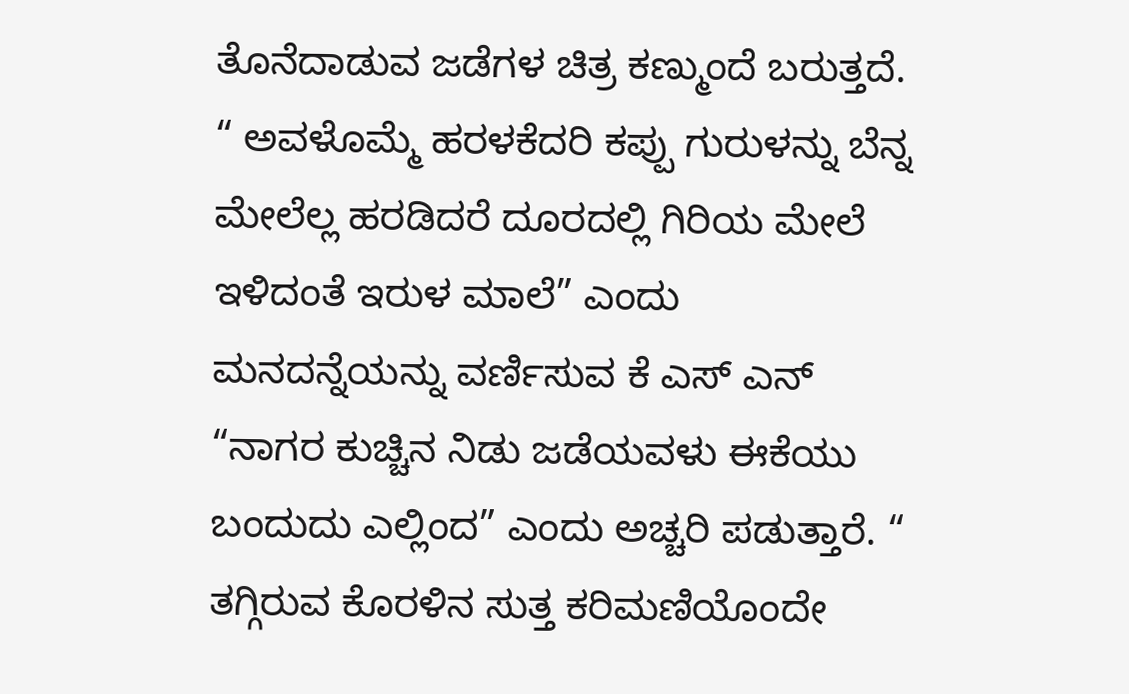ತೊನೆದಾಡುವ ಜಡೆಗಳ ಚಿತ್ರ ಕಣ್ಮುಂದೆ ಬರುತ್ತದೆ. “ ಅವಳೊಮ್ಮೆ ಹರಳಕೆದರಿ ಕಪ್ಪು ಗುರುಳನ್ನು ಬೆನ್ನ ಮೇಲೆಲ್ಲ ಹರಡಿದರೆ ದೂರದಲ್ಲಿ ಗಿರಿಯ ಮೇಲೆ ಇಳಿದಂತೆ ಇರುಳ ಮಾಲೆ” ಎಂದು ಮನದನ್ನೆಯನ್ನು ವರ್ಣಿಸುವ ಕೆ ಎಸ್ ಎನ್ “ನಾಗರ ಕುಚ್ಚಿನ ನಿಡು ಜಡೆಯವಳು ಈಕೆಯು ಬಂದುದು ಎಲ್ಲಿಂದ” ಎಂದು ಅಚ್ಚರಿ ಪಡುತ್ತಾರೆ. “ ತಗ್ಗಿರುವ ಕೊರಳಿನ ಸುತ್ತ ಕರಿಮಣಿಯೊಂದೇ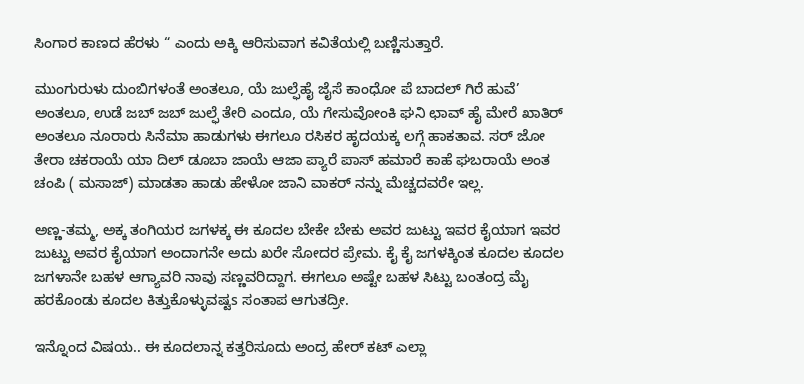ಸಿಂಗಾರ ಕಾಣದ ಹೆರಳು “ ಎಂದು ಅಕ್ಕಿ ಆರಿಸುವಾಗ ಕವಿತೆಯಲ್ಲಿ ಬಣ್ಣಿಸುತ್ತಾರೆ.

ಮುಂಗುರುಳು ದುಂಬಿಗಳಂತೆ ಅಂತಲೂ, ಯೆ ಜುಲ್ಫೆಹೈ ಜೈಸೆ ಕಾಂಧೋ ಪೆ ಬಾದಲ್ ಗಿರೆ ಹುವೆ’ ಅಂತಲೂ, ಉಡೆ ಜಬ್ ಜಬ್ ಜುಲ್ಫೆ ತೇರಿ ಎಂದೂ, ಯೆ ಗೇಸುವೋಂಕಿ ಘನಿ ಛಾವ್ ಹೈ ಮೇರೆ ಖಾತಿರ್ ಅಂತಲೂ ನೂರಾರು ಸಿನೆಮಾ ಹಾಡುಗಳು ಈಗಲೂ ರಸಿಕರ ಹೃದಯಕ್ಕ ಲಗ್ಗೆ ಹಾಕತಾವ. ಸರ್ ಜೋ ತೇರಾ ಚಕರಾಯೆ ಯಾ ದಿಲ್ ಡೂಬಾ ಜಾಯೆ ಆಜಾ ಪ್ಯಾರೆ ಪಾಸ್ ಹಮಾರೆ ಕಾಹೆ ಘಬರಾಯೆ ಅಂತ ಚಂಪಿ ( ಮಸಾಜ್) ಮಾಡತಾ ಹಾಡು ಹೇಳೋ ಜಾನಿ ವಾಕರ್ ನನ್ನು ಮೆಚ್ಚದವರೇ ಇಲ್ಲ.

ಅಣ್ಣ-ತಮ್ಮ, ಅಕ್ಕ ತಂಗಿಯರ ಜಗಳಕ್ಕ ಈ ಕೂದಲ ಬೇಕೇ ಬೇಕು ಅವರ ಜುಟ್ಟು ಇವರ ಕೈಯಾಗ ಇವರ ಜುಟ್ಟು ಅವರ ಕೈಯಾಗ ಅಂದಾಗನೇ ಅದು ಖರೇ ಸೋದರ ಪ್ರೇಮ. ಕೈ ಕೈ ಜಗಳಕ್ಕಿಂತ ಕೂದಲ ಕೂದಲ ಜಗಳಾನೇ ಬಹಳ ಆಗ್ಯಾವರಿ ನಾವು ಸಣ್ಣವರಿದ್ದಾಗ. ಈಗಲೂ ಅಷ್ಟೇ ಬಹಳ ಸಿಟ್ಟು ಬಂತಂದ್ರ ಮೈ ಹರಕೊಂಡು ಕೂದಲ ಕಿತ್ತುಕೊಳ್ಳುವಷ್ಟs ಸಂತಾಪ ಆಗುತದ್ರೀ.

ಇನ್ನೊಂದ ವಿಷಯ.. ಈ ಕೂದಲಾನ್ನ ಕತ್ತರಿಸೂದು ಅಂದ್ರ ಹೇರ್ ಕಟ್ ಎಲ್ಲಾ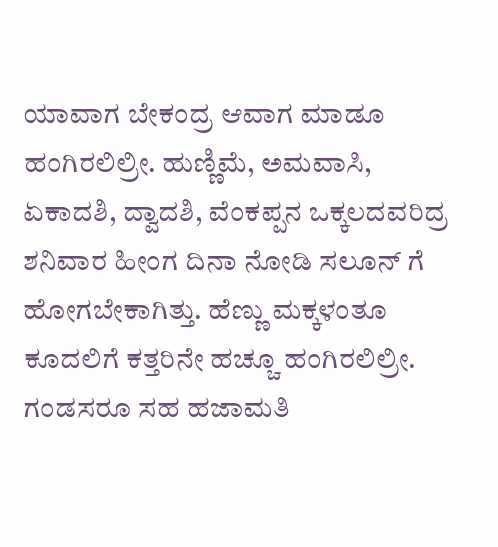ಯಾವಾಗ ಬೇಕಂದ್ರ ಆವಾಗ ಮಾಡೂ ಹಂಗಿರಲಿಲ್ರೀ. ಹುಣ್ಣಿಮೆ, ಅಮವಾಸಿ, ಏಕಾದಶಿ, ದ್ವಾದಶಿ, ವೆಂಕಪ್ಪನ ಒಕ್ಕಲದವರಿದ್ರ ಶನಿವಾರ ಹೀಂಗ ದಿನಾ ನೋಡಿ ಸಲೂನ್ ಗೆ ಹೋಗಬೇಕಾಗಿತ್ತು. ಹೆಣ್ಣು ಮಕ್ಕಳಂತೂ ಕೂದಲಿಗೆ ಕತ್ತರಿನೇ ಹಚ್ಚೂ ಹಂಗಿರಲಿಲ್ರೀ. ಗಂಡಸರೂ ಸಹ ಹಜಾಮತಿ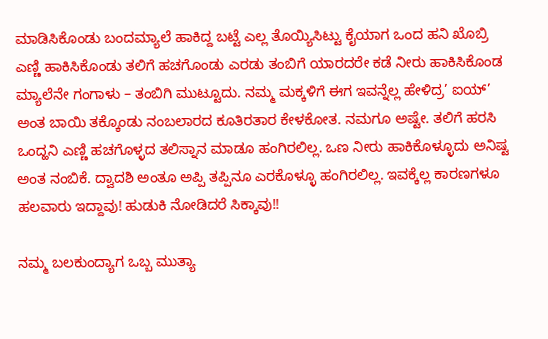ಮಾಡಿಸಿಕೊಂಡು ಬಂದಮ್ಯಾಲೆ ಹಾಕಿದ್ದ ಬಟ್ಟೆ ಎಲ್ಲ ತೊಯ್ಯಿಸಿಟ್ಟು ಕೈಯಾಗ ಒಂದ ಹನಿ ಖೊಬ್ರಿ ಎಣ್ಣಿ ಹಾಕಿಸಿಕೊಂಡು ತಲಿಗೆ ಹಚಗೊಂಡು ಎರಡು ತಂಬಿಗೆ ಯಾರದರೇ ಕಡೆ ನೀರು ಹಾಕಿಸಿಕೊಂಡ ಮ್ಯಾಲೆನೇ ಗಂಗಾಳು – ತಂಬಿಗಿ ಮುಟ್ಟೂದು. ನಮ್ಮ ಮಕ್ಕಳಿಗೆ ಈಗ ಇವನ್ನೆಲ್ಲ ಹೇಳಿದ್ರ’ ಐಯ್’ ಅಂತ ಬಾಯಿ ತಕ್ಕೊಂಡು ನಂಬಲಾರದ ಕೂತಿರತಾರ ಕೇಳಕೋತ. ನಮಗೂ ಅಷ್ಟೇ. ತಲಿಗೆ ಹರಸಿ ಒಂದ್ಹನಿ ಎಣ್ಣಿ ಹಚಗೊಳ್ಳದ ತಲಿಸ್ನಾನ ಮಾಡೂ ಹಂಗಿರಲಿಲ್ಲ. ಒಣ ನೀರು ಹಾಕಿಕೊಳ್ಳೂದು ಅನಿಷ್ಟ ಅಂತ ನಂಬಿಕೆ. ದ್ವಾದಶಿ ಅಂತೂ ಅಪ್ಪಿ ತಪ್ಪಿನೂ ಎರಕೊಳ್ಳೂ ಹಂಗಿರಲಿಲ್ಲ. ಇವಕ್ಕೆಲ್ಲ ಕಾರಣಗಳೂ ಹಲವಾರು ಇದ್ದಾವು! ಹುಡುಕಿ ನೋಡಿದರೆ ಸಿಕ್ಕಾವು!!

ನಮ್ಮ ಬಲಕುಂದ್ಯಾಗ ಒಬ್ಬ ಮುತ್ಯಾ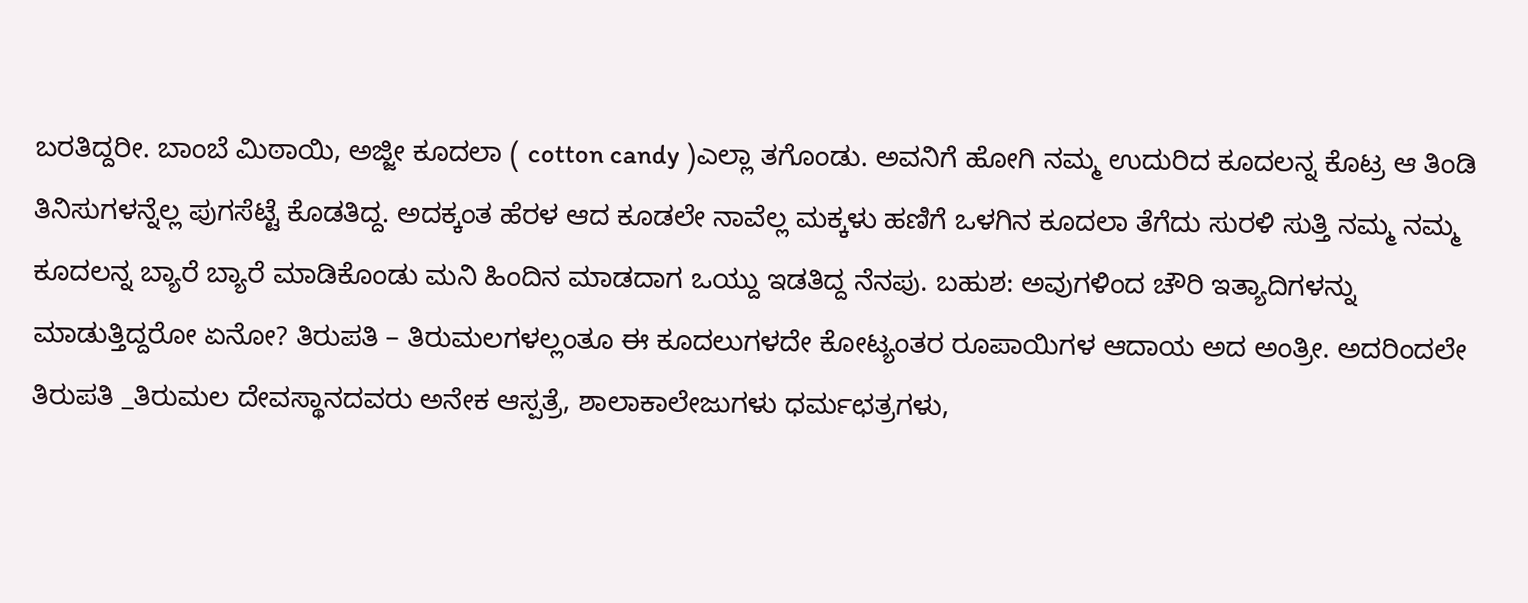ಬರತಿದ್ದರೀ. ಬಾಂಬೆ ಮಿಠಾಯಿ, ಅಜ್ಜೀ ಕೂದಲಾ ( cotton candy )ಎಲ್ಲಾ ತಗೊಂಡು. ಅವನಿಗೆ ಹೋಗಿ ನಮ್ಮ ಉದುರಿದ ಕೂದಲನ್ನ ಕೊಟ್ರ ಆ ತಿಂಡಿ ತಿನಿಸುಗಳನ್ನೆಲ್ಲ ಪುಗಸೆಟ್ಟೆ ಕೊಡತಿದ್ದ. ಅದಕ್ಕಂತ ಹೆರಳ ಆದ ಕೂಡಲೇ ನಾವೆಲ್ಲ ಮಕ್ಕಳು ಹಣಿಗೆ ಒಳಗಿನ ಕೂದಲಾ ತೆಗೆದು ಸುರಳಿ ಸುತ್ತಿ ನಮ್ಮ ನಮ್ಮ ಕೂದಲನ್ನ ಬ್ಯಾರೆ ಬ್ಯಾರೆ ಮಾಡಿಕೊಂಡು ಮನಿ ಹಿಂದಿನ ಮಾಡದಾಗ ಒಯ್ದು ಇಡತಿದ್ದ ನೆನಪು. ಬಹುಶ: ಅವುಗಳಿಂದ ಚೌರಿ ಇತ್ಯಾದಿಗಳನ್ನು ಮಾಡುತ್ತಿದ್ದರೋ ಏನೋ? ತಿರುಪತಿ – ತಿರುಮಲಗಳಲ್ಲಂತೂ ಈ ಕೂದಲುಗಳದೇ ಕೋಟ್ಯಂತರ ರೂಪಾಯಿಗಳ ಆದಾಯ ಅದ ಅಂತ್ರೀ. ಅದರಿಂದಲೇ ತಿರುಪತಿ _ತಿರುಮಲ ದೇವಸ್ಥಾನದವರು ಅನೇಕ ಆಸ್ಪತ್ರೆ, ಶಾಲಾಕಾಲೇಜುಗಳು ಧರ್ಮಛತ್ರಗಳು,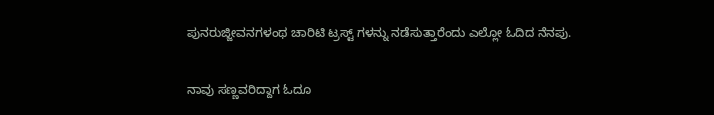ಪುನರುಜ್ಜೀವನಗಳಂಥ ಚಾರಿಟಿ ಟ್ರಸ್ಟ್ ಗಳನ್ನು ನಡೆಸುತ್ತಾರೆಂದು ಎಲ್ಲೋ ಓದಿದ ನೆನಪು.

ನಾವು ಸಣ್ಣವರಿದ್ದಾಗ ಓದೂ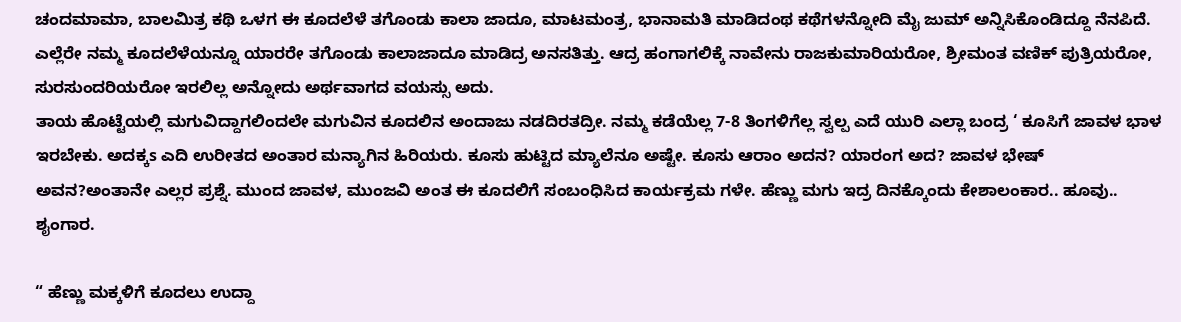ಚಂದಮಾಮಾ, ಬಾಲಮಿತ್ರ ಕಥಿ ಒಳಗ ಈ ಕೂದಲೆಳೆ ತಗೊಂಡು ಕಾಲಾ ಜಾದೂ, ಮಾಟಮಂತ್ರ, ಭಾನಾಮತಿ ಮಾಡಿದಂಥ ಕಥೆಗಳನ್ನೋದಿ ಮೈ ಜುಮ್ ಅನ್ನಿಸಿಕೊಂಡಿದ್ದೂ ನೆನಪಿದೆ. ಎಲ್ಲೆರೇ ನಮ್ಮ ಕೂದಲೆಳೆಯನ್ನೂ ಯಾರರೇ ತಗೊಂಡು ಕಾಲಾಜಾದೂ ಮಾಡಿದ್ರ ಅನಸತಿತ್ತು. ಆದ್ರ ಹಂಗಾಗಲಿಕ್ಕೆ ನಾವೇನು ರಾಜಕುಮಾರಿಯರೋ, ಶ್ರೀಮಂತ ವಣಿಕ್ ಪುತ್ರಿಯರೋ, ಸುರಸುಂದರಿಯರೋ ಇರಲಿಲ್ಲ ಅನ್ನೋದು ಅರ್ಥವಾಗದ ವಯಸ್ಸು ಅದು.
ತಾಯ ಹೊಟ್ಟೆಯಲ್ಲಿ ಮಗುವಿದ್ದಾಗಲಿಂದಲೇ ಮಗುವಿನ ಕೂದಲಿನ ಅಂದಾಜು ನಡದಿರತದ್ರೀ. ನಮ್ಮ ಕಡೆಯೆಲ್ಲ 7-8 ತಿಂಗಳಿಗೆಲ್ಲ ಸ್ವಲ್ಪ ಎದೆ ಯುರಿ ಎಲ್ಲಾ ಬಂದ್ರ ‘ ಕೂಸಿಗೆ ಜಾವಳ ಭಾಳ ಇರಬೇಕು. ಅದಕ್ಕs ಎದಿ ಉರೀತದ ಅಂತಾರ ಮನ್ಯಾಗಿನ ಹಿರಿಯರು. ಕೂಸು ಹುಟ್ಟಿದ ಮ್ಯಾಲೆನೂ ಅಷ್ಟೇ. ಕೂಸು ಆರಾಂ ಅದನ? ಯಾರಂಗ ಅದ? ಜಾವಳ ಭೇಷ್ ಅವನ?ಅಂತಾನೇ ಎಲ್ಲರ ಪ್ರಶ್ನೆ. ಮುಂದ ಜಾವಳ, ಮುಂಜವಿ ಅಂತ ಈ ಕೂದಲಿಗೆ ಸಂಬಂಧಿಸಿದ ಕಾರ್ಯಕ್ರಮ ಗಳೇ. ಹೆಣ್ಣು ಮಗು ಇದ್ರ ದಿನಕ್ಕೊಂದು ಕೇಶಾಲಂಕಾರ.. ಹೂವು.. ಶೖಂಗಾರ.

“ ಹೆಣ್ಣು ಮಕ್ಕಳಿಗೆ ಕೂದಲು ಉದ್ದಾ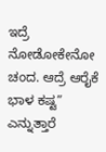ಇದ್ರೆ ನೋಡೋಕೇನೋ ಚಂದ. ಆದ್ರೆ ಆರೈಕೆ ಭಾಳ ಕಷ್ಟ” ಎನ್ನುತ್ತಾರೆ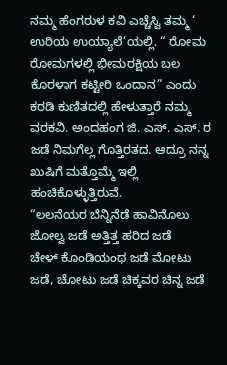ನಮ್ಮ ಹೆಂಗರುಳ ಕವಿ ಎಚ್ಚೆಸ್ವಿ ತಮ್ಮ ‘ ಉರಿಯ ಉಯ್ಯಾಲೆ’ಯಲ್ಲಿ. “ ರೋಮ ರೋಮಗಳಲ್ಲಿ ಭೀಮರಕ್ಷಿಯ ಬಲ ಕೊರಳಾಗ ಕಟ್ಟೀರಿ ಒಂದಾನ” ಎಂದು ಕರಡಿ ಕುಣಿತದಲ್ಲಿ ಹೇಳುತ್ತಾರೆ ನಮ್ಮ ವರಕವಿ. ಅಂದಹಂಗ ಜಿ. ಎಸ್. ಎಸ್. ರ ಜಡೆ ನಿಮಗೆಲ್ಲ ಗೊತ್ತಿರತದ. ಆದ್ರೂ ನನ್ನ ಖುಷಿಗೆ ಮತ್ತೊಮ್ಮೆ ಇಲ್ಲಿ ಹಂಚಿಕೊಳ್ಳುತ್ತಿರುವೆ.
“ಲಲನೆಯರ ಬೆನ್ನಿನೆಡೆ ಹಾವಿನೊಲು ಜೋಲ್ವ ಜಡೆ ಅತ್ತಿತ್ತ ಹರಿದ ಜಡೆ
ಚೇಳ್ ಕೊಂಡಿಯಂಥ ಜಡೆ ಮೋಟು ಜಡೆ, ಚೋಟು ಜಡೆ ಚಿಕ್ಕವರ ಚಿನ್ನ ಜಡೆ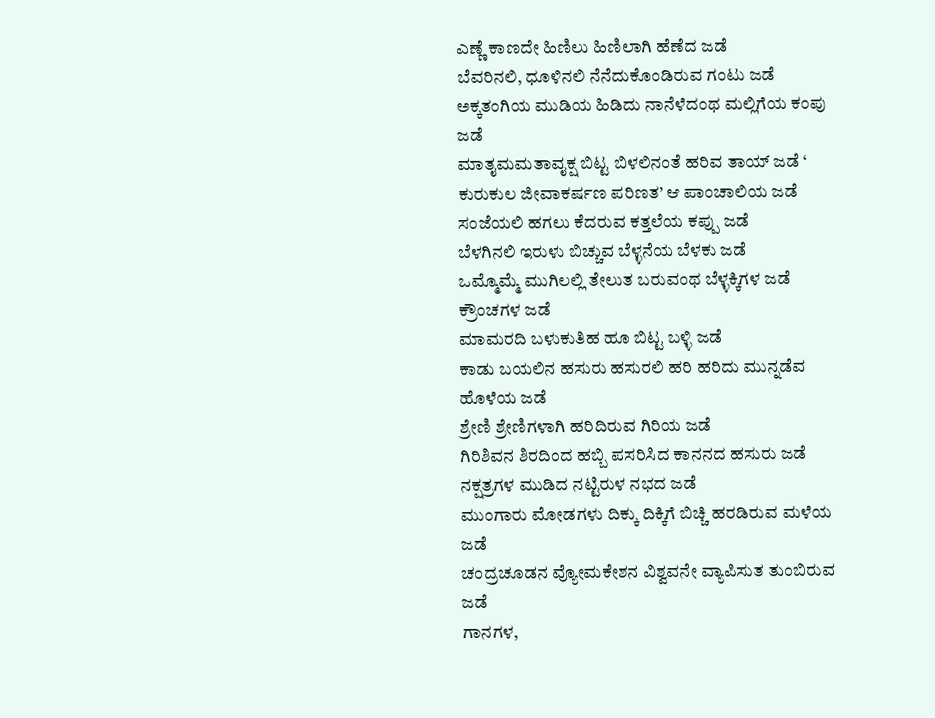ಎಣ್ಣೆ ಕಾಣದೇ ಹಿಣಿಲು ಹಿಣಿಲಾಗಿ ಹೆಣೆದ ಜಡೆ
ಬೆವರಿನಲಿ, ಧೂಳಿನಲಿ ನೆನೆದುಕೊಂಡಿರುವ ಗಂಟು ಜಡೆ ಅಕ್ಕತಂಗಿಯ ಮುಡಿಯ ಹಿಡಿದು ನಾನೆಳೆದಂಥ ಮಲ್ಲಿಗೆಯ ಕಂಪು ಜಡೆ
ಮಾತೖಮಮತಾವೖಕ್ಷ ಬಿಟ್ಟ ಬಿಳಲಿನಂತೆ ಹರಿವ ತಾಯ್ ಜಡೆ ‘ ಕುರುಕುಲ ಜೀವಾಕರ್ಷಣ ಪರಿಣತ’ ಆ ಪಾಂಚಾಲಿಯ ಜಡೆ ಸಂಜೆಯಲಿ ಹಗಲು ಕೆದರುವ ಕತ್ತಲೆಯ ಕಪ್ಪು ಜಡೆ
ಬೆಳಗಿನಲಿ ಇರುಳು ಬಿಚ್ಚುವ ಬೆಳ್ಳನೆಯ ಬೆಳಕು ಜಡೆ
ಒಮ್ಮೊಮ್ಮೆ ಮುಗಿಲಲ್ಲಿ ತೇಲುತ ಬರುವಂಥ ಬೆಳ್ಳಕ್ಕಿಗಳ ಜಡೆ
ಕ್ರೌಂಚಗಳ ಜಡೆ
ಮಾಮರದಿ ಬಳುಕುತಿಹ ಹೂ ಬಿಟ್ಟ ಬಳ್ಳಿ ಜಡೆ
ಕಾಡು ಬಯಲಿನ ಹಸುರು ಹಸುರಲಿ ಹರಿ ಹರಿದು ಮುನ್ನಡೆವ ಹೊಳೆಯ ಜಡೆ
ಶ್ರೇಣಿ ಶ್ರೇಣಿಗಳಾಗಿ ಹರಿದಿರುವ ಗಿರಿಯ ಜಡೆ
ಗಿರಿಶಿವನ ಶಿರದಿಂದ ಹಬ್ಬಿ ಪಸರಿಸಿದ ಕಾನನದ ಹಸುರು ಜಡೆ
ನಕ್ಷತ್ರಗಳ ಮುಡಿದ ನಟ್ಟಿರುಳ ನಭದ ಜಡೆ
ಮುಂಗಾರು ಮೋಡಗಳು ದಿಕ್ಕು ದಿಕ್ಕಿಗೆ ಬಿಚ್ಚಿ ಹರಡಿರುವ ಮಳೆಯ ಜಡೆ
ಚಂದ್ರಚೂಡನ ವ್ಯೋಮಕೇಶನ ವಿಶ್ವವನೇ ವ್ಯಾಪಿಸುತ ತುಂಬಿರುವ ಜಡೆ
ಗಾನಗಳ,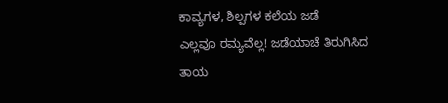ಕಾವ್ಯಗಳ, ಶಿಲ್ಪಗಳ ಕಲೆಯ ಜಡೆ
ಎಲ್ಲವೂ ರಮ್ಯವೆಲ್ಲ! ಜಡೆಯಾಚೆ ತಿರುಗಿಸಿದ ತಾಯ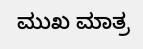ಮುಖ ಮಾತ್ರ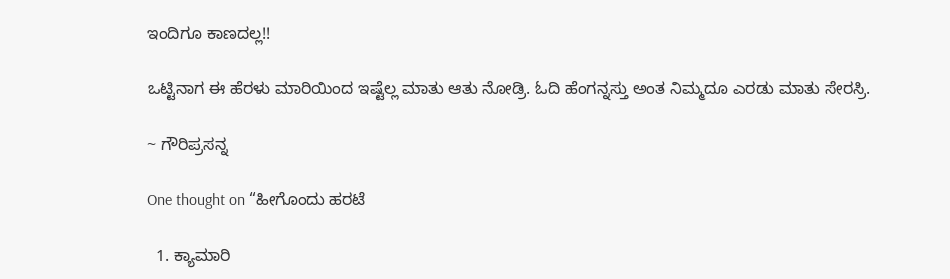ಇಂದಿಗೂ ಕಾಣದಲ್ಲ!!

ಒಟ್ಟಿನಾಗ ಈ ಹೆರಳು ಮಾರಿಯಿಂದ ಇಷ್ಟೆಲ್ಲ ಮಾತು ಆತು ನೋಡ್ರಿ. ಓದಿ ಹೆಂಗನ್ನಸ್ತು ಅಂತ ನಿಮ್ಮದೂ ಎರಡು ಮಾತು ಸೇರಸ್ರಿ.

~ ಗೌರಿಪ್ರಸನ್ನ

One thought on “ಹೀಗೊಂದು ಹರಟೆ

  1. ಕ್ಯಾಮಾರಿ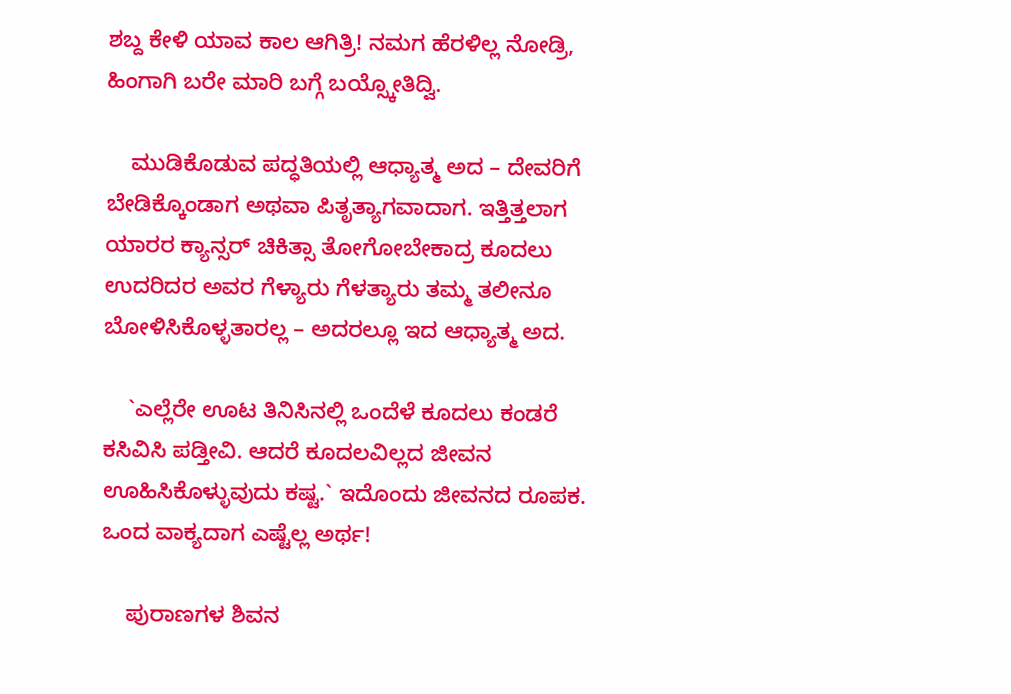ಶಬ್ದ ಕೇಳಿ ಯಾವ ಕಾಲ ಆಗಿತ್ರಿ! ನಮಗ ಹೆರಳಿಲ್ಲ ನೋಡ್ರಿ, ಹಿಂಗಾಗಿ ಬರೇ ಮಾರಿ ಬಗ್ಗೆ ಬಯ್ಸ್ಕೋತಿದ್ವಿ.

    ಮುಡಿಕೊಡುವ ಪದ್ಧತಿಯಲ್ಲಿ ಆಧ್ಯಾತ್ಮ ಅದ – ದೇವರಿಗೆ ಬೇಡಿಕ್ಕೊಂಡಾಗ ಅಥವಾ ಪಿತೃತ್ಯಾಗವಾದಾಗ. ಇತ್ತಿತ್ತಲಾಗ ಯಾರರ ಕ್ಯಾನ್ಸರ್ ಚಿಕಿತ್ಸಾ ತೋಗೋಬೇಕಾದ್ರ ಕೂದಲು ಉದರಿದರ ಅವರ ಗೆಳ್ಯಾರು ಗೆಳತ್ಯಾರು ತಮ್ಮ ತಲೀನೂ ಬೋಳಿಸಿಕೊಳ್ಳತಾರಲ್ಲ – ಅದರಲ್ಲೂ ಇದ ಆಧ್ಯಾತ್ಮ ಅದ.

    `ಎಲ್ಲೆರೇ ಊಟ ತಿನಿಸಿನಲ್ಲಿ ಒಂದೆಳೆ ಕೂದಲು ಕಂಡರೆ ಕಸಿವಿಸಿ ಪಡ್ತೀವಿ. ಆದರೆ ಕೂದಲವಿಲ್ಲದ ಜೀವನ ಊಹಿಸಿಕೊಳ್ಳುವುದು ಕಷ್ಟ.` ಇದೊಂದು ಜೀವನದ ರೂಪಕ. ಒಂದ ವಾಕ್ಯದಾಗ ಎಷ್ಟೆಲ್ಲ ಅರ್ಥ!

    ಪುರಾಣಗಳ ಶಿವನ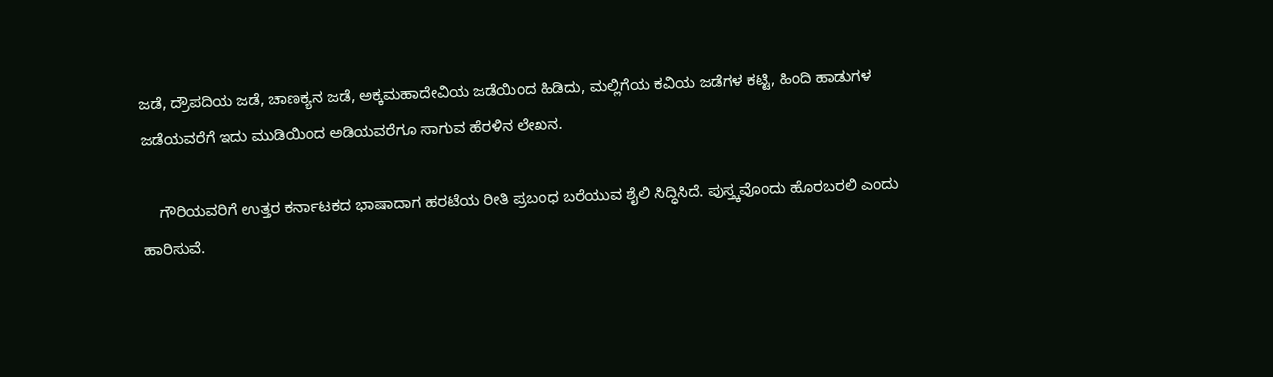ಜಡೆ, ದ್ರೌಪದಿಯ ಜಡೆ, ಚಾಣಕ್ಯನ ಜಡೆ, ಅಕ್ಕಮಹಾದೇವಿಯ ಜಡೆಯಿಂದ ಹಿಡಿದು, ಮಲ್ಲಿಗೆಯ ಕವಿಯ ಜಡೆಗಳ ಕಟ್ಟಿ, ಹಿಂದಿ ಹಾಡುಗಳ ಜಡೆಯವರೆಗೆ ಇದು ಮುಡಿಯಿಂದ ಅಡಿಯವರೆಗೂ ಸಾಗುವ ಹೆರಳಿನ ಲೇಖನ.

    ಗೌರಿಯವರಿಗೆ ಉತ್ತರ ಕರ್ನಾಟಕದ ಭಾಷಾದಾಗ ಹರಟೆಯ ರೀತಿ ಪ್ರಬಂಧ ಬರೆಯುವ ಶೈಲಿ ಸಿದ್ಧಿಸಿದೆ. ಪುಸ್ತ್ಕವೊಂದು ಹೊರಬರಲಿ ಎಂದು ಹಾರಿಸುವೆ.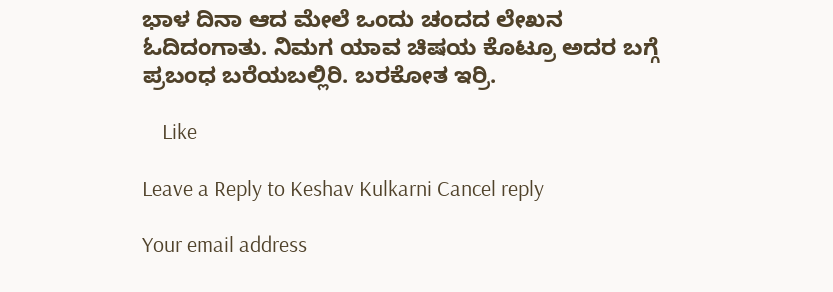ಭಾಳ ದಿನಾ ಆದ ಮೇಲೆ ಒಂದು ಚಂದದ ಲೇಖನ ಓದಿದಂಗಾತು. ನಿಮಗ ಯಾವ ಚಿಷಯ ಕೊಟ್ರೂ ಅದರ ಬಗ್ಗೆ ಪ್ರಬಂಧ ಬರೆಯಬಲ್ಲಿರಿ. ಬರಕೋತ ಇರ್ರಿ.

    Like

Leave a Reply to Keshav Kulkarni Cancel reply

Your email address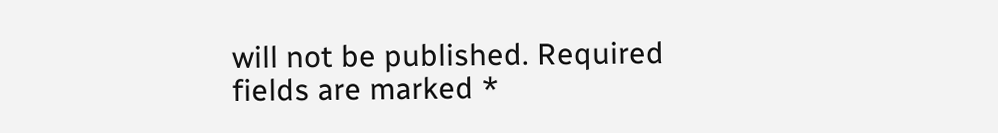will not be published. Required fields are marked *